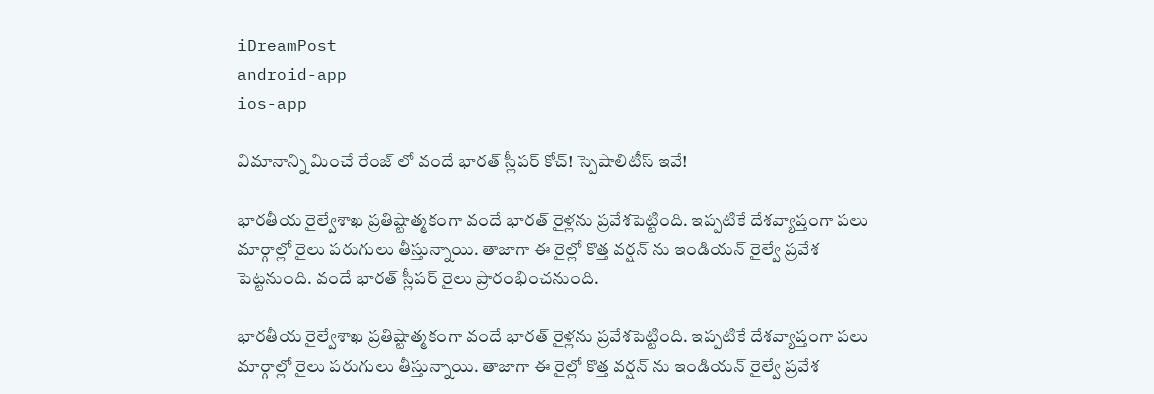iDreamPost
android-app
ios-app

విమానాన్ని మించే రేంజ్ లో వందే భారత్ స్లీపర్ కోచ్! స్పెషాలిటీస్ ఇవే!

భారతీయ రైల్వేశాఖ ప్రతిష్టాత్మకంగా వందే భారత్‌ రైళ్లను ప్రవేశపెట్టింది. ఇప్పటికే దేశవ్యాప్తంగా పలు మార్గాల్లో రైలు పరుగులు తీస్తున్నాయి. తాజాగా ఈ రైల్లో కొత్త వర్షన్ ను ఇండియన్ రైల్వే ప్రవేశ పెట్టనుంది. వందే భారత్ స్లీపర్ రైలు ప్రారంభించనుంది.

భారతీయ రైల్వేశాఖ ప్రతిష్టాత్మకంగా వందే భారత్‌ రైళ్లను ప్రవేశపెట్టింది. ఇప్పటికే దేశవ్యాప్తంగా పలు మార్గాల్లో రైలు పరుగులు తీస్తున్నాయి. తాజాగా ఈ రైల్లో కొత్త వర్షన్ ను ఇండియన్ రైల్వే ప్రవేశ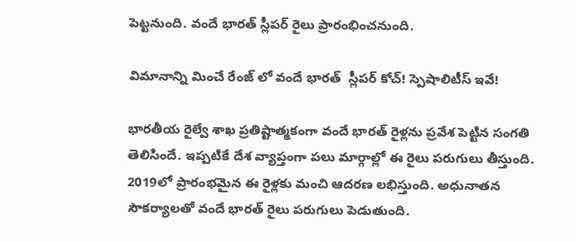పెట్టనుంది. వందే భారత్ స్లీపర్ రైలు ప్రారంభించనుంది.

విమానాన్ని మించే రేంజ్ లో వందే భారత్  స్లీపర్ కోచ్! స్పెషాలిటీస్ ఇవే!

భారతీయ రైల్వే శాఖ ప్రతిష్టాత్మకంగా వందే భారత్ రైళ్లను ప్రవేశ పెట్టిన సంగతి తెలిసిందే. ఇప్పటికే దేశ వ్యాప్తంగా పలు మార్గాల్లో ఈ రైలు పరుగులు తీస్తుంది. 2019లో ప్రారంభమైన ఈ రైళ్లకు మంచి ఆదరణ లభిస్తుంది. అధునాతన సౌకర్యాలతో వందే భారత్ రైలు పరుగులు పెడుతుంది.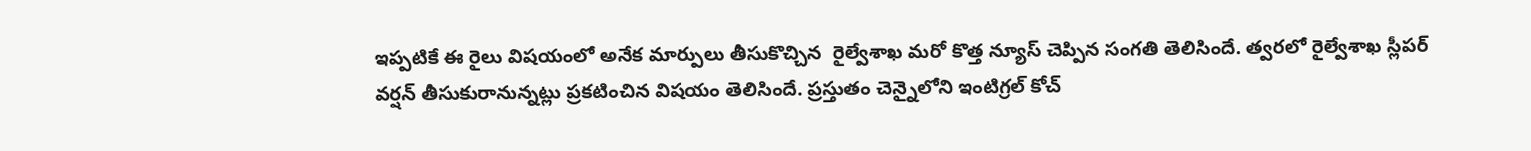ఇప్పటికే ఈ రైలు విషయంలో అనేక మార్పులు తీసుకొచ్చిన  రైల్వేశాఖ మరో కొత్త న్యూస్ చెప్పిన సంగతి తెలిసిందే. త్వరలో రైల్వేశాఖ స్లీపర్‌ వర్షన్‌ తీసుకురానున్నట్లు ప్రకటించిన విషయం తెలిసిందే. ప్రస్తుతం చెన్నైలోని ఇంటిగ్రల్‌ కోచ్‌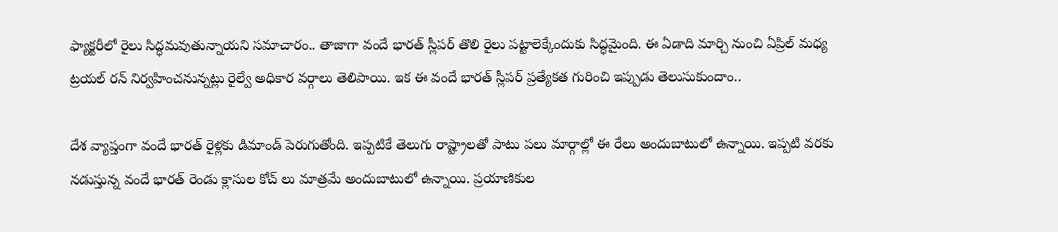ఫ్యాక్టరీలో రైలు సిద్ధమవుతున్నాయని సమాచారం.. తాజాగా వందే భారత్‌ స్లీపర్‌ తొలి రైలు పట్టాలెక్కేందుకు సిద్ధమైంది. ఈ ఏడాది మార్చి నుంచి ఏప్రిల్‌ మధ్య ట్రయల్‌ రన్‌ నిర్వహించనున్నట్లు రైల్వే అధికార వర్గాలు తెలిపాయి. ఇక ఈ వందే భారత్ స్లీపర్ ప్రత్యేకత గురించి ఇప్పుడు తెలుసుకుందాం..

దేశ వ్యాప్తంగా వందే భారత్ రైళ్లకు డిమాండ్ పెరుగుతోంది. ఇప్పటికే తెలుగు రాష్ట్రాలతో పాటు పలు మార్గాల్లో ఈ రేలు అందుబాటులో ఉన్నాయి. ఇప్పటి వరకు నడుస్తున్న వందే భారత్ రెండు క్లాసుల కోచ్ లు మాత్రమే అందుబాటులో ఉన్నాయి. ప్రయాణికుల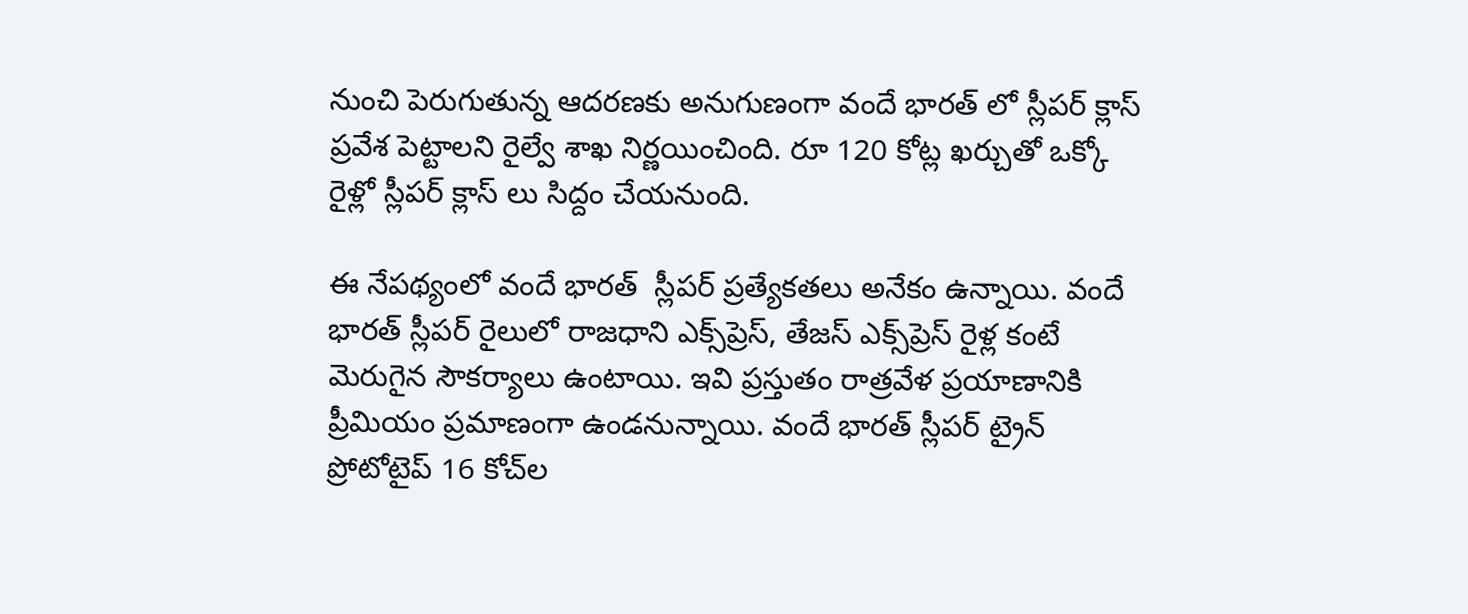నుంచి పెరుగుతున్న ఆదరణకు అనుగుణంగా వందే భారత్ లో స్లీపర్ క్లాస్ ప్రవేశ పెట్టాలని రైల్వే శాఖ నిర్ణయించింది. రూ 120 కోట్ల ఖర్చుతో ఒక్కో రైళ్లో స్లీపర్ క్లాస్ లు సిద్దం చేయనుంది.

ఈ నేపథ్యంలో వందే భారత్  స్లీపర్ ప్రత్యేకతలు అనేకం ఉన్నాయి. వందే భారత్ స్లీపర్ రైలులో రాజధాని ఎక్స్‌ప్రెస్, తేజస్ ఎక్స్‌ప్రెస్ రైళ్ల కంటే మెరుగైన సౌకర్యాలు ఉంటాయి. ఇవి ప్రస్తుతం రాత్రవేళ ప్రయాణానికి ప్రీమియం ప్రమాణంగా ఉండనున్నాయి. వందే భారత్ స్లీపర్ ట్రైన్ ప్రోటోటైప్ 16 కోచ్‌ల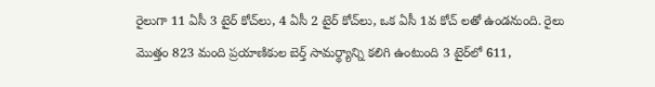రైలుగా 11 ఏసీ 3 టైర్ కోచ్‌లు, 4 ఏసీ 2 టైర్ కోచ్‌లు, ఒక ఏసీ 1వ కోచ్‌ లతో ఉండనుంది. రైలు మొత్తం 823 మంది ప్రయాణికుల బెర్త్ సామర్థ్యాన్ని కలిగి ఉంటుంది 3 టైర్‌లో 611,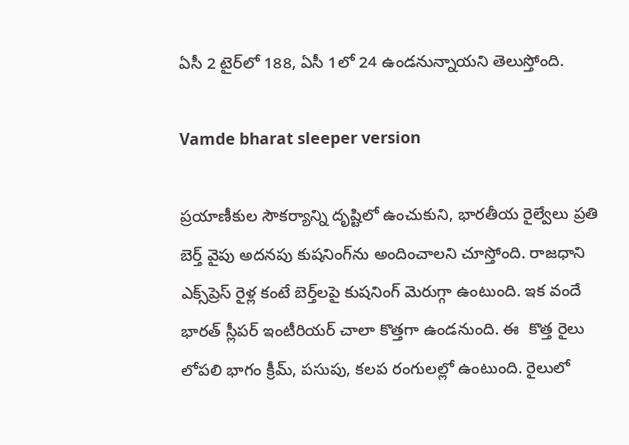ఏసీ 2 టైర్‌లో 188, ఏసీ 1లో 24 ఉండనున్నాయని తెలుస్తోంది.

Vamde bharat sleeper version

ప్రయాణీకుల సౌకర్యాన్ని దృష్టిలో ఉంచుకుని, భారతీయ రైల్వేలు ప్రతి బెర్త్ వైపు అదనపు కుషనింగ్‌ను అందించాలని చూస్తోంది. రాజధాని ఎక్స్‌ప్రెస్ రైళ్ల కంటే బెర్త్‌లపై కుషనింగ్ మెరుగ్గా ఉంటుంది. ఇక వందే భారత్ స్లీపర్ ఇంటీరియర్ చాలా కొత్తగా ఉండనుంది. ఈ  కొత్త రైలు లోపలి భాగం క్రీమ్, పసుపు, కలప రంగులల్లో ఉంటుంది. రైలులో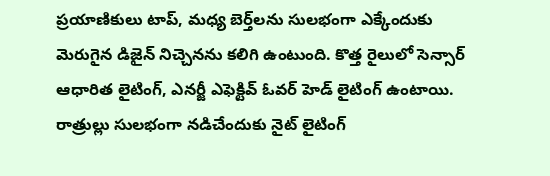ప్రయాణికులు టాప్, మధ్య బెర్త్‌లను సులభంగా ఎక్కేందుకు మెరుగైన డిజైన్ నిచ్చెనను కలిగి ఉంటుంది. కొత్త రైలులో సెన్సార్ ఆధారిత లైటింగ్, ఎనర్జీ ఎఫెక్టివ్ ఓవర్ హెడ్ లైటింగ్ ఉంటాయి. రాత్రుల్లు సులభంగా నడిచేందుకు నైట్ లైటింగ్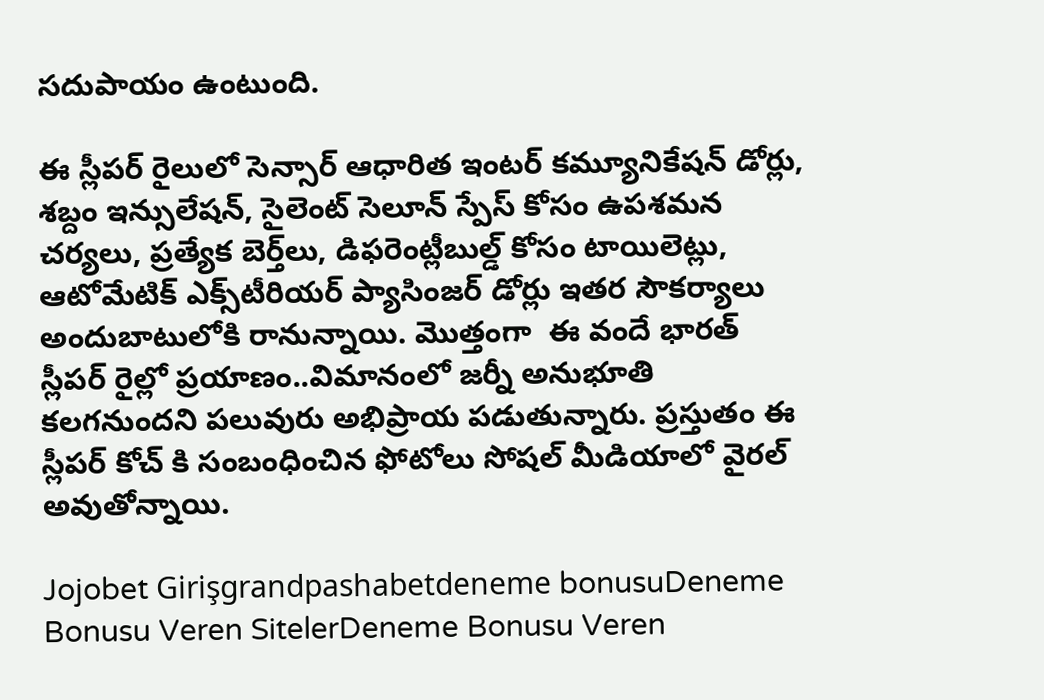సదుపాయం ఉంటుంది.

ఈ స్లీపర్ రైలులో సెన్సార్ ఆధారిత ఇంటర్ కమ్యూనికేషన్ డోర్లు, శబ్దం ఇన్సులేషన్, సైలెంట్ సెలూన్ స్పేస్ కోసం ఉపశమన చర్యలు, ప్రత్యేక బెర్త్‌లు, డిఫరెంట్లీబుల్డ్ కోసం టాయిలెట్లు, ఆటోమేటిక్ ఎక్స్‌టీరియర్ ప్యాసింజర్ డోర్లు ఇతర సౌకర్యాలు అందుబాటులోకి రానున్నాయి. మొత్తంగా  ఈ వందే భారత్  స్లీపర్ రైల్లో ప్రయాణం..విమానంలో జర్నీ అనుభూతి కలగనుందని పలువురు అభిప్రాయ పడుతున్నారు. ప్రస్తుతం ఈ స్లీపర్ కోచ్ కి సంబంధించిన ఫోటోలు సోషల్ మీడియాలో వైరల్ అవుతోన్నాయి.

Jojobet Girişgrandpashabetdeneme bonusuDeneme Bonusu Veren SitelerDeneme Bonusu Veren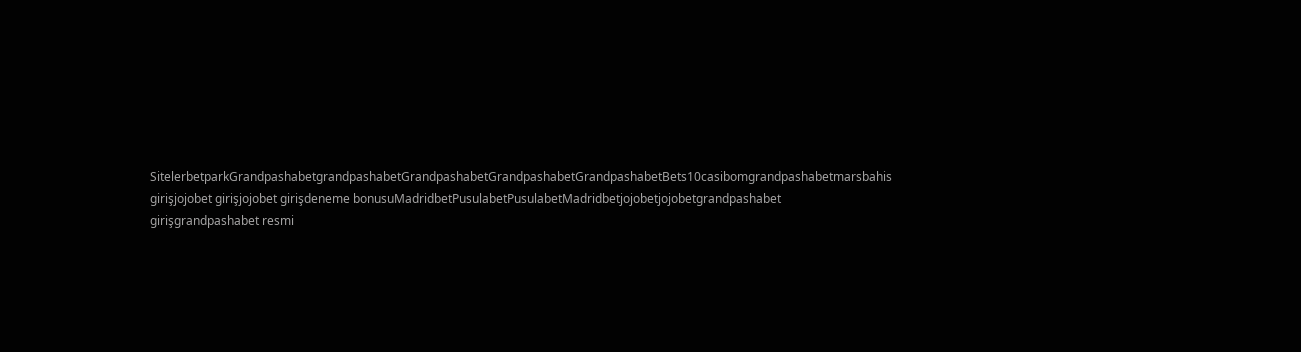SitelerbetparkGrandpashabetgrandpashabetGrandpashabetGrandpashabetGrandpashabetBets10casibomgrandpashabetmarsbahis girişjojobet girişjojobet girişdeneme bonusuMadridbetPusulabetPusulabetMadridbetjojobetjojobetgrandpashabet girişgrandpashabet resmi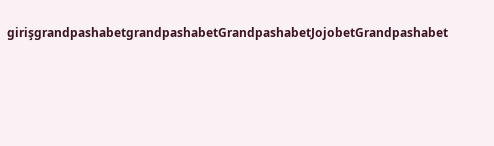girişgrandpashabetgrandpashabetGrandpashabetJojobetGrandpashabet